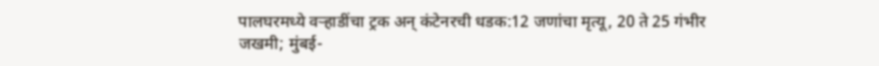पालघरमध्ये वऱ्हाडींचा ट्रक अन् कंटेनरची धडक:12 जणांचा मृत्यू, 20 ते 25 गंभीर जखमी; मुंबई-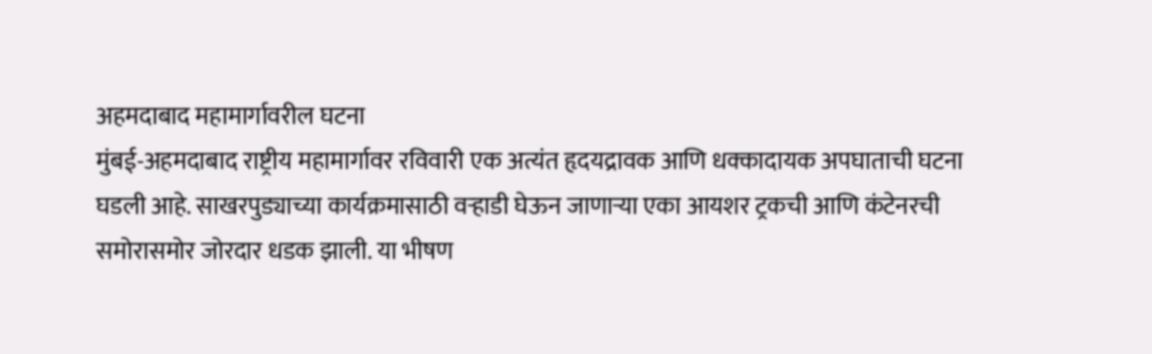अहमदाबाद महामार्गावरील घटना
मुंबई-अहमदाबाद राष्ट्रीय महामार्गावर रविवारी एक अत्यंत हृदयद्रावक आणि धक्कादायक अपघाताची घटना घडली आहे. साखरपुड्याच्या कार्यक्रमासाठी वऱ्हाडी घेऊन जाणाऱ्या एका आयशर ट्रकची आणि कंटेनरची समोरासमोर जोरदार धडक झाली. या भीषण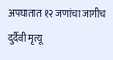अपघातात १२ जणांचा जागीच दुर्दैवी मृत्यू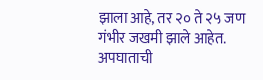झाला आहे, तर २० ते २५ जण गंभीर जखमी झाले आहेत. अपघाताची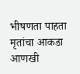भीषणता पाहता मृतांचा आकडा आणखी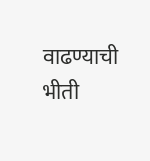वाढण्याची भीती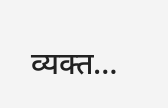व्यक्त…